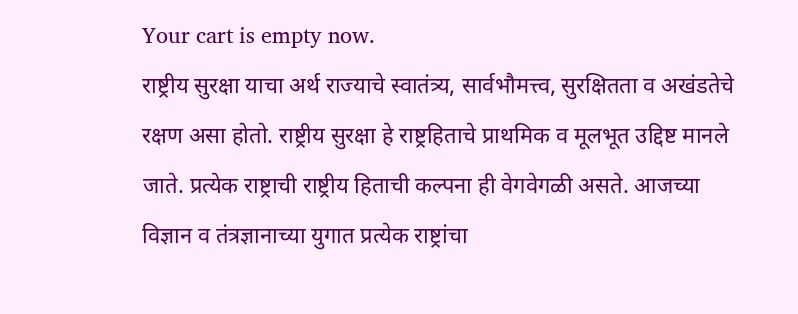Your cart is empty now.
राष्ट्रीय सुरक्षा याचा अर्थ राज्याचे स्वातंत्र्य, सार्वभौमत्त्व, सुरक्षितता व अखंडतेचे रक्षण असा होतो. राष्ट्रीय सुरक्षा हे राष्ट्रहिताचे प्राथमिक व मूलभूत उद्दिष्ट मानले जाते. प्रत्येक राष्ट्राची राष्ट्रीय हिताची कल्पना ही वेगवेगळी असते. आजच्या विज्ञान व तंत्रज्ञानाच्या युगात प्रत्येक राष्ट्रांचा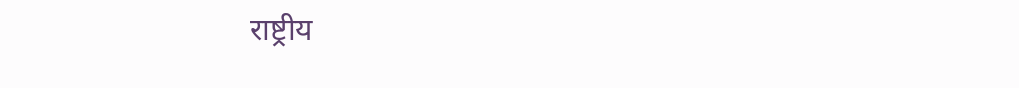राष्ट्रीय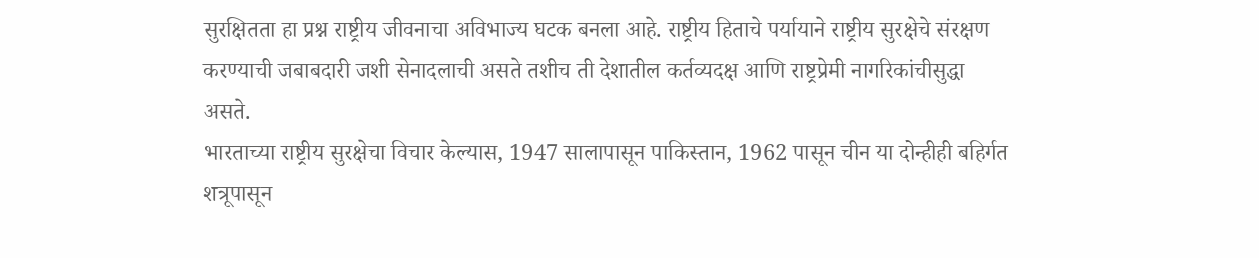सुरक्षितता हा प्रश्न राष्ट्रीय जीवनाचा अविभाज्य घटक बनला आहे. राष्ट्रीय हिताचे पर्यायाने राष्ट्रीय सुरक्षेचे संरक्षण करण्याची जबाबदारी जशी सेनादलाची असते तशीच ती देशातील कर्तव्यदक्ष आणि राष्ट्रप्रेमी नागरिकांचीसुद्धा असते.
भारताच्या राष्ट्रीय सुरक्षेचा विचार केल्यास, 1947 सालापासून पाकिस्तान, 1962 पासून चीन या दोन्हीही बहिर्गत शत्रूपासून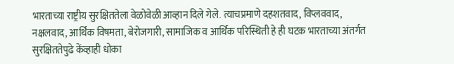भारताच्या राष्ट्रीय सुरक्षिततेला वेळोवेळी आव्हान दिले गेले. त्याचप्रमाणे दहशतवाद, विप्लववाद, नक्षलवाद, आर्थिक विषमता, बेरोजगारी, सामाजिक व आर्थिक परिस्थिती हे ही घटक भारताच्या अंतर्गत सुरक्षिततेपुढे केंव्हाही धोका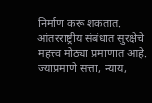निर्माण करू शकतात.
आंतरराष्ट्रीय संबंधात सुरक्षेचे महत्त्व मोठ्या प्रमाणात आहे. ज्याप्रमाणे सत्ता, न्याय,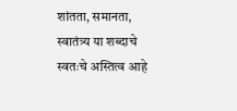शांतता, समानता, स्वातंत्र्य या शब्दाचे स्वतःचे अस्तित्व आहे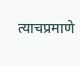त्याचप्रमाणे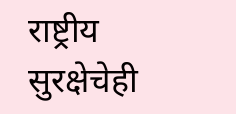राष्ट्रीय सुरक्षेचेही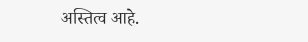अस्तित्व आहे.